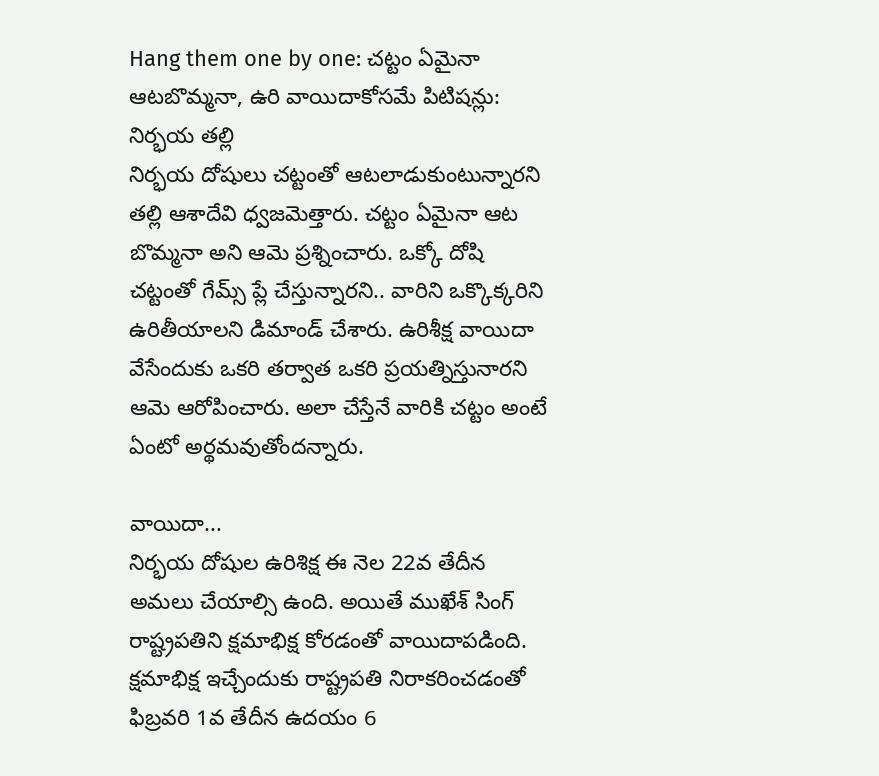Hang them one by one: చట్టం ఏమైనా ఆటబొమ్మనా, ఉరి వాయిదాకోసమే పిటిషన్లు: నిర్భయ తల్లి
నిర్భయ దోషులు చట్టంతో ఆటలాడుకుంటున్నారని తల్లి ఆశాదేవి ధ్వజమెత్తారు. చట్టం ఏమైనా ఆట బొమ్మనా అని ఆమె ప్రశ్నించారు. ఒక్కో దోషి చట్టంతో గేమ్స్ ప్లే చేస్తున్నారని.. వారిని ఒక్కొక్కరిని ఉరితీయాలని డిమాండ్ చేశారు. ఉరిశీక్ష వాయిదా వేసేందుకు ఒకరి తర్వాత ఒకరి ప్రయత్నిస్తునారని ఆమె ఆరోపించారు. అలా చేస్తేనే వారికి చట్టం అంటే ఏంటో అర్థమవుతోందన్నారు.

వాయిదా...
నిర్భయ దోషుల ఉరిశిక్ష ఈ నెల 22వ తేదీన అమలు చేయాల్సి ఉంది. అయితే ముఖేశ్ సింగ్ రాష్ట్రపతిని క్షమాభిక్ష కోరడంతో వాయిదాపడింది. క్షమాభిక్ష ఇచ్చేందుకు రాష్ట్రపతి నిరాకరించడంతో ఫిబ్రవరి 1వ తేదీన ఉదయం 6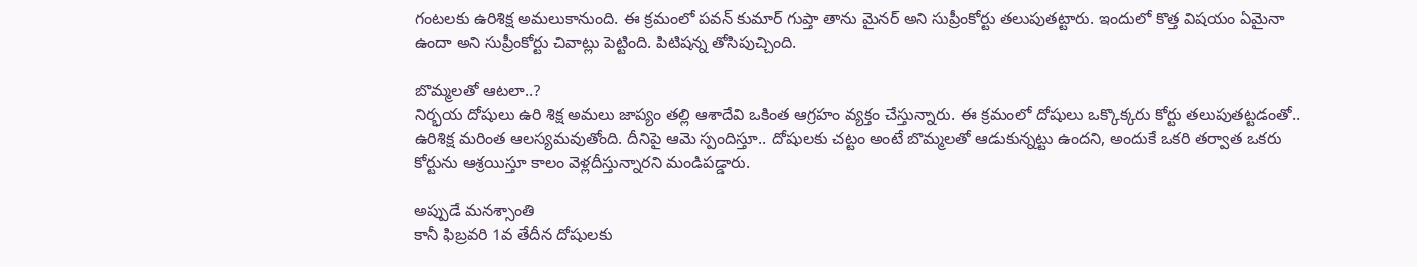గంటలకు ఉరిశిక్ష అమలుకానుంది. ఈ క్రమంలో పవన్ కుమార్ గుప్తా తాను మైనర్ అని సుప్రీంకోర్టు తలుపుతట్టారు. ఇందులో కొత్త విషయం ఏమైనా ఉందా అని సుప్రీంకోర్టు చివాట్లు పెట్టింది. పిటిషన్న తోసిపుచ్చింది.

బొమ్మలతో ఆటలా..?
నిర్భయ దోషులు ఉరి శిక్ష అమలు జాప్యం తల్లి ఆశాదేవి ఒకింత ఆగ్రహం వ్యక్తం చేస్తున్నారు. ఈ క్రమంలో దోషులు ఒక్కొక్కరు కోర్టు తలుపుతట్టడంతో.. ఉరిశిక్ష మరింత ఆలస్యమవుతోంది. దీనిపై ఆమె స్పందిస్తూ.. దోషులకు చట్టం అంటే బొమ్మలతో ఆడుకున్నట్టు ఉందని, అందుకే ఒకరి తర్వాత ఒకరు కోర్టును ఆశ్రయిస్తూ కాలం వెళ్లదీస్తున్నారని మండిపడ్డారు.

అప్పుడే మనశ్సాంతి
కానీ ఫిబ్రవరి 1వ తేదీన దోషులకు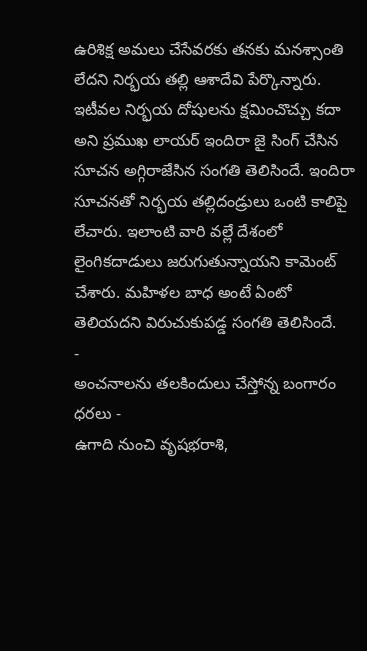ఉరిశిక్ష అమలు చేసేవరకు తనకు మనశ్సాంతి లేదని నిర్భయ తల్లి ఆశాదేవి పేర్కొన్నారు. ఇటీవల నిర్భయ దోషులను క్షమించొచ్చు కదా అని ప్రముఖ లాయర్ ఇందిరా జై సింగ్ చేసిన సూచన అగ్గిరాజేసిన సంగతి తెలిసిందే. ఇందిరా సూచనతో నిర్భయ తల్లిదండ్రులు ఒంటి కాలిపై లేచారు. ఇలాంటి వారి వల్లే దేశంలో లైంగికదాడులు జరుగుతున్నాయని కామెంట్ చేశారు. మహిళల బాధ అంటే ఏంటో తెలియదని విరుచుకుపడ్డ సంగతి తెలిసిందే.
-
అంచనాలను తలకిందులు చేస్తోన్న బంగారం ధరలు -
ఉగాది నుంచి వృషభరాశి,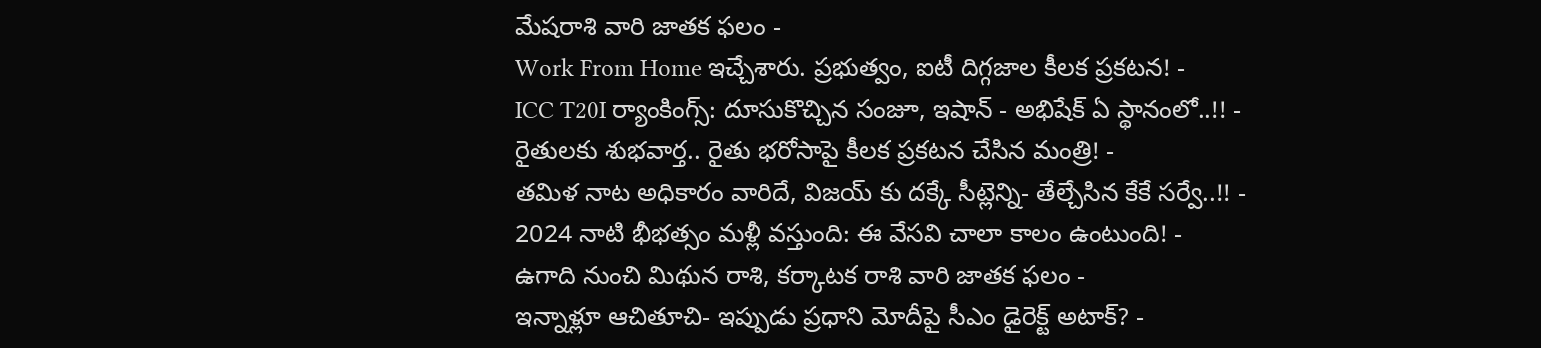మేషరాశి వారి జాతక ఫలం -
Work From Home ఇచ్చేశారు. ప్రభుత్వం, ఐటీ దిగ్గజాల కీలక ప్రకటన! -
ICC T20I ర్యాంకింగ్స్: దూసుకొచ్చిన సంజూ, ఇషాన్ - అభిషేక్ ఏ స్థానంలో..!! -
రైతులకు శుభవార్త.. రైతు భరోసాపై కీలక ప్రకటన చేసిన మంత్రి! -
తమిళ నాట అధికారం వారిదే, విజయ్ కు దక్కే సీట్లెన్ని- తేల్చేసిన కేకే సర్వే..!! -
2024 నాటి భీభత్సం మళ్లీ వస్తుంది: ఈ వేసవి చాలా కాలం ఉంటుంది! -
ఉగాది నుంచి మిథున రాశి, కర్కాటక రాశి వారి జాతక ఫలం -
ఇన్నాళ్లూ ఆచితూచి- ఇప్పుడు ప్రధాని మోదీపై సీఎం డైరెక్ట్ అటాక్? -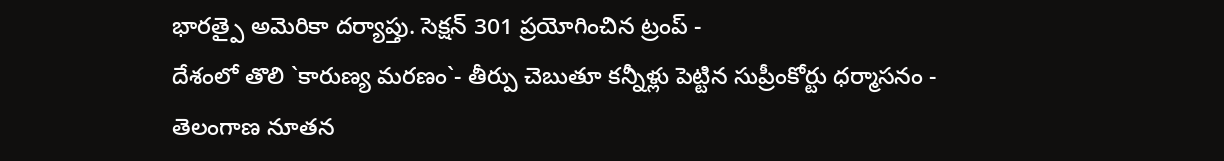భారత్పై అమెరికా దర్యాప్తు. సెక్షన్ 301 ప్రయోగించిన ట్రంప్ -
దేశంలో తొలి `కారుణ్య మరణం`- తీర్పు చెబుతూ కన్నీళ్లు పెట్టిన సుప్రీంకోర్టు ధర్మాసనం -
తెలంగాణ నూతన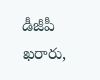డీజీపీ ఖరారు,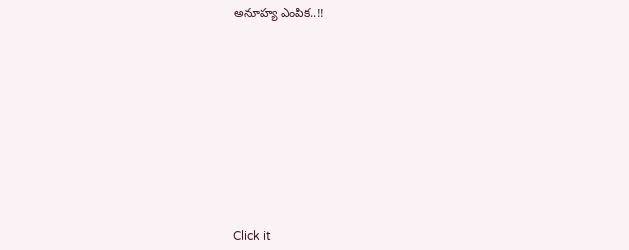అనూహ్య ఎంపిక..!!












Click it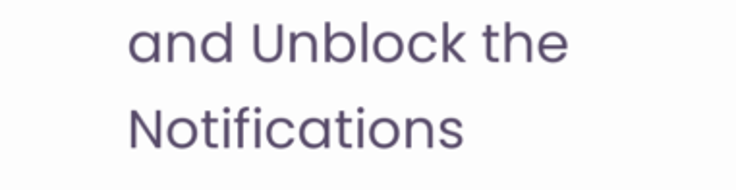and Unblock the Notifications